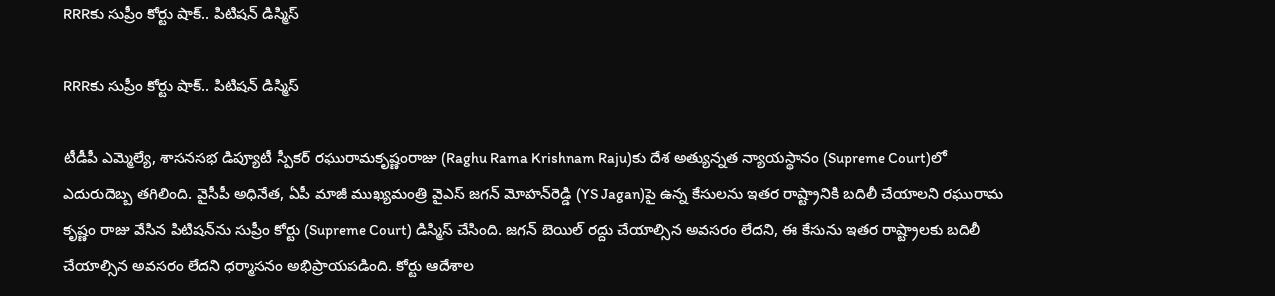RRRకు సుప్రీం కోర్టు షాక్‌.. పిటిష‌న్ డిస్మిస్‌

RRRకు సుప్రీం కోర్టు షాక్‌.. పిటిష‌న్ డిస్మిస్‌

టీడీపీ ఎమ్మెల్యే, శాస‌న‌స‌భ డిప్యూటీ స్పీక‌ర్ ర‌ఘురామ‌కృష్ణంరాజు (Raghu Rama Krishnam Raju)కు దేశ అత్యున్న‌త న్యాయ‌స్థానం (Supreme Court)లో ఎదురుదెబ్బ త‌గిలింది. వైసీపీ అధినేత‌, ఏపీ మాజీ ముఖ్య‌మంత్రి వైఎస్ జగన్ మోహ‌న్‌రెడ్డి (YS Jagan)పై ఉన్న కేసులను ఇత‌ర రాష్ట్రానికి బదిలీ చేయాల‌ని రఘురామ కృష్ణం రాజు వేసిన పిటిషన్‌ను సుప్రీం కోర్టు (Supreme Court) డిస్మిస్ చేసింది. జ‌గ‌న్ బెయిల్ ర‌ద్దు చేయాల్సిన అవ‌స‌రం లేద‌ని, ఈ కేసును ఇత‌ర రాష్ట్రాల‌కు బ‌దిలీ చేయాల్సిన అవ‌స‌రం లేద‌ని ధ‌ర్మాస‌నం అభిప్రాయ‌ప‌డింది. కోర్టు ఆదేశాల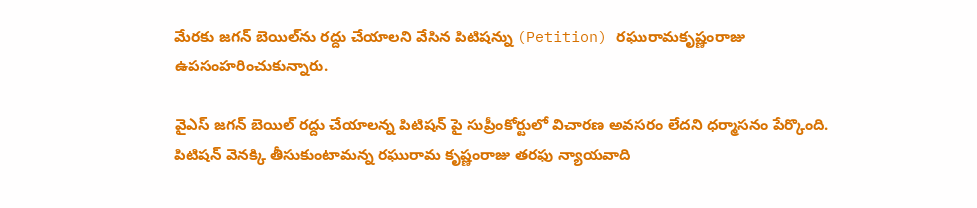మేర‌కు జ‌గ‌న్ బెయిల్‌ను రద్దు చేయాల‌ని వేసిన పిటిషన్ను (Petition) ర‌ఘురామ‌కృష్ణంరాజు ఉప‌సంహ‌రించుకున్నారు.

వైఎస్ జ‌గ‌న్ బెయిల్ రద్దు చేయాలన్న పిటిషన్ పై సుప్రీంకోర్టులో విచారణ అవసరం లేదని ధర్మాసనం పేర్కొంది. పిటిషన్ వెనక్కి తీసుకుంటామన్న రఘురామ కృష్ణంరాజు త‌ర‌ఫు న్యాయవాది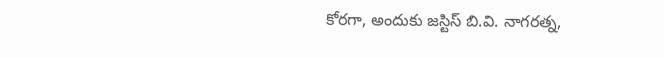కోర‌గా, అందుకు జస్టిస్ బి.వి. నాగరత్న,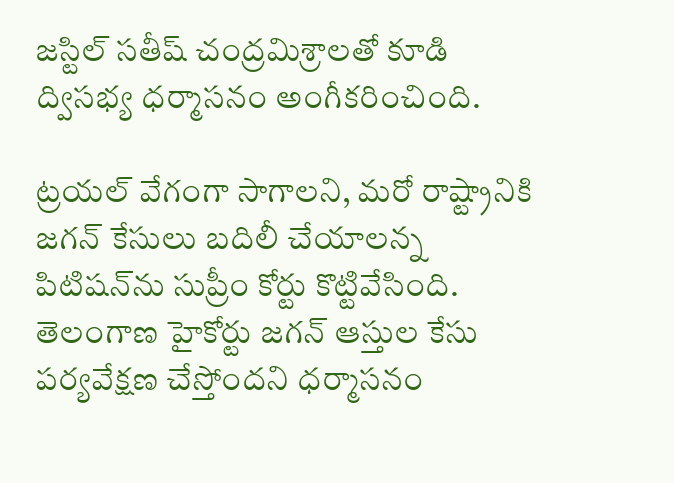జస్టిల్ సతీష్ చంద్రమిశ్రాల‌తో కూడి ద్విస‌భ్య‌ ధర్మాసనం అంగీక‌రించింది.

ట్రయల్ వేగంగా సాగాలని, మరో రాష్ట్రానికి జ‌గ‌న్ కేసులు బదిలీ చేయాల‌న్న పిటిష‌న్‌ను సుప్రీం కోర్టు కొట్టివేసింది. తెలంగాణ హైకోర్టు జగన్ ఆస్తుల కేసు పర్యవేక్షణ చేస్తోందని ధర్మాసనం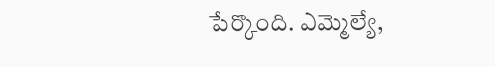పేర్కొంది. ఎమ్మెల్యే,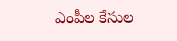ఎంపీల కేసుల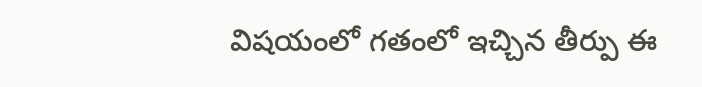విషయంలో గతంలో ఇచ్చిన తీర్పు ఈ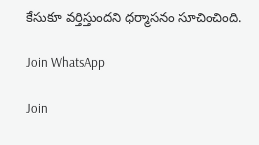కేసుకూ వర్తిస్తుందని ధర్మాసనం సూచించింది.

Join WhatsApp

Join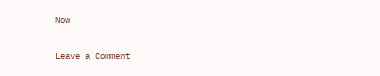Now

Leave a Comment